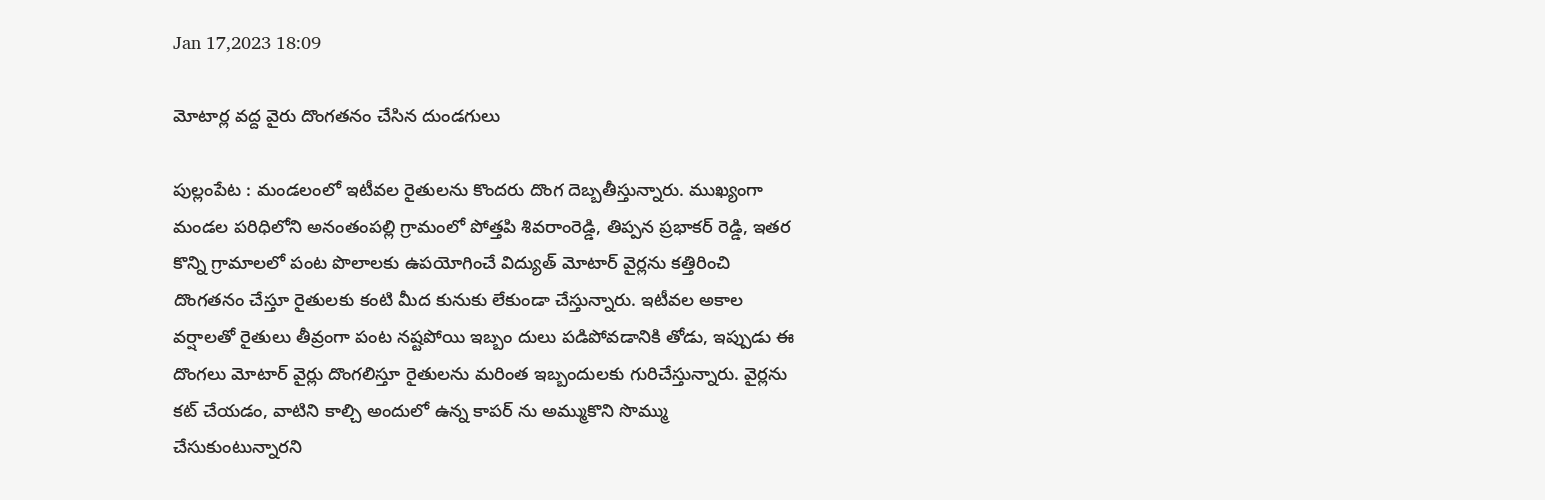Jan 17,2023 18:09

మోటార్ల వద్ద వైరు దొంగతనం చేసిన దుండగులు

పుల్లంపేట : మండలంలో ఇటీవల రైతులను కొందరు దొంగ దెబ్బతీస్తున్నారు. ముఖ్యంగా మండల పరిధిలోని అనంతంపల్లి గ్రామంలో పోత్తపి శివరాంరెడ్డి, తిప్పన ప్రభాకర్‌ రెడ్డి, ఇతర కొన్ని గ్రామాలలో పంట పొలాలకు ఉపయోగించే విద్యుత్‌ మోటార్‌ వైర్లను కత్తిరించి దొంగతనం చేస్తూ రైతులకు కంటి మీద కునుకు లేకుండా చేస్తున్నారు. ఇటీవల అకాల వర్షాలతో రైతులు తీవ్రంగా పంట నష్టపోయి ఇబ్బం దులు పడిపోవడానికి తోడు, ఇప్పుడు ఈ దొంగలు మోటార్‌ వైర్లు దొంగలిస్తూ రైతులను మరింత ఇబ్బందులకు గురిచేస్తున్నారు. వైర్లను కట్‌ చేయడం, వాటిని కాల్చి అందులో ఉన్న కాపర్‌ ను అమ్ముకొని సొమ్ము చేసుకుంటున్నారని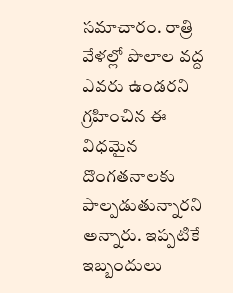సమాచారం. రాత్రి వేళల్లో పొలాల వద్ద ఎవరు ఉండరని గ్రహించిన ఈ విధమైన దొంగతనాలకు పాల్పడుతున్నారని అన్నారు. ఇప్పటికే ఇబ్బందులు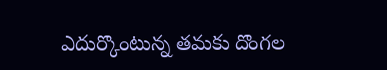ఎదుర్కొంటున్న తమకు దొంగల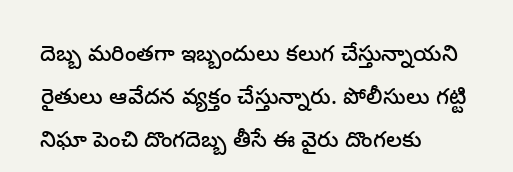దెబ్బ మరింతగా ఇబ్బందులు కలుగ చేస్తున్నాయని రైతులు ఆవేదన వ్యక్తం చేస్తున్నారు. పోలీసులు గట్టి నిఘా పెంచి దొంగదెబ్బ తీసే ఈ వైరు దొంగలకు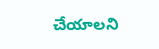చేయాలని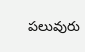పలువురు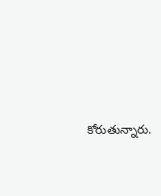కోరుతున్నారు.